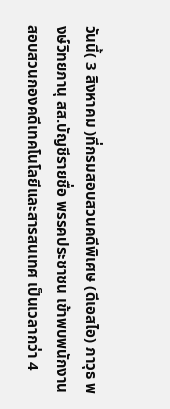วันนี้( 3 สิงหาคม )ที่กรมสอบสวนคดีพิเศษ (ดีเอสไอ) ภาวุธ พงษ์วิทยภานุ สส.บัญชีรายชื่อ พรรคประชาชน เข้าพบพนักงานสอบสวนกองคดีเทคโนโลยีและสารสนเทศ เป็นเวลากว่า 4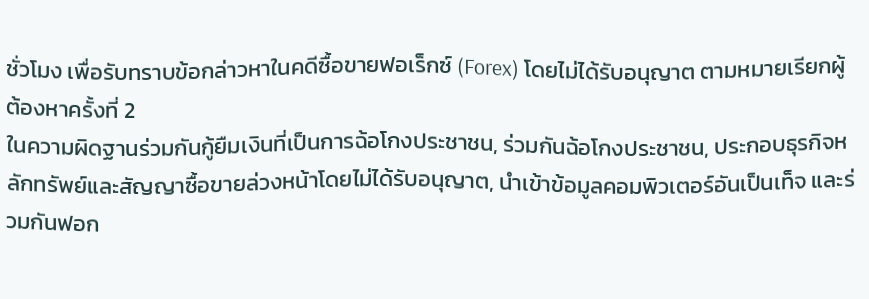ชั่วโมง เพื่อรับทราบข้อกล่าวหาในคดีซื้อขายฟอเร็กซ์ (Forex) โดยไม่ได้รับอนุญาต ตามหมายเรียกผู้ต้องหาครั้งที่ 2
ในความผิดฐานร่วมกันกู้ยืมเงินที่เป็นการฉ้อโกงประชาชน, ร่วมกันฉ้อโกงประชาชน, ประกอบธุรกิจหลักทรัพย์และสัญญาซื้อขายล่วงหน้าโดยไม่ได้รับอนุญาต, นำเข้าข้อมูลคอมพิวเตอร์อันเป็นเท็จ และร่วมกันฟอก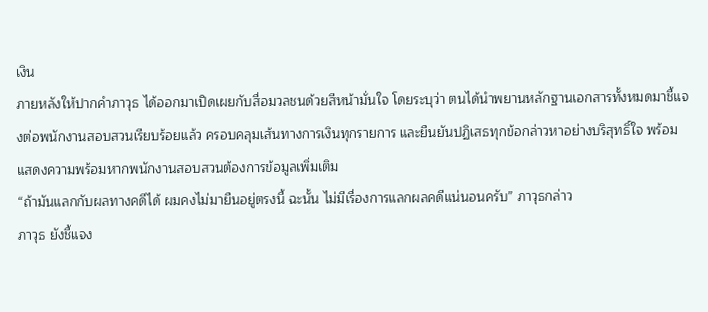เงิน
ภายหลังให้ปากคำภาวุธ ได้ออกมาเปิดเผยกับสื่อมวลชนด้วยสีหน้ามั่นใจ โดยระบุว่า ตนได้นำพยานหลักฐานเอกสารทั้งหมดมาชี้แจงต่อพนักงานสอบสวนเรียบร้อยแล้ว ครอบคลุมเส้นทางการเงินทุกรายการ และยืนยันปฏิเสธทุกข้อกล่าวหาอย่างบริสุทธิ์ใจ พร้อมแสดงความพร้อมหากพนักงานสอบสวนต้องการข้อมูลเพิ่มเติม
“ถ้ามันแลกกับผลทางคดีได้ ผมคงไม่มายืนอยู่ตรงนี้ ฉะนั้น ไม่มีเรื่องการแลกผลคดีแน่นอนครับ” ภาวุธกล่าว
ภาวุธ ยังชี้แจง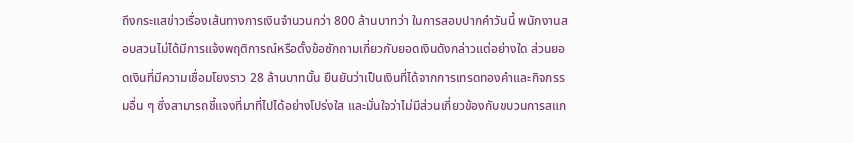ถึงกระแสข่าวเรื่องเส้นทางการเงินจำนวนกว่า 800 ล้านบาทว่า ในการสอบปากคำวันนี้ พนักงานสอบสวนไม่ได้มีการแจ้งพฤติการณ์หรือตั้งข้อซักถามเกี่ยวกับยอดเงินดังกล่าวแต่อย่างใด ส่วนยอดเงินที่มีความเชื่อมโยงราว 28 ล้านบาทนั้น ยืนยันว่าเป็นเงินที่ได้จากการเทรดทองคำและกิจกรรมอื่น ๆ ซึ่งสามารถชี้แจงที่มาที่ไปได้อย่างโปร่งใส และมั่นใจว่าไม่มีส่วนเกี่ยวข้องกับขบวนการสแก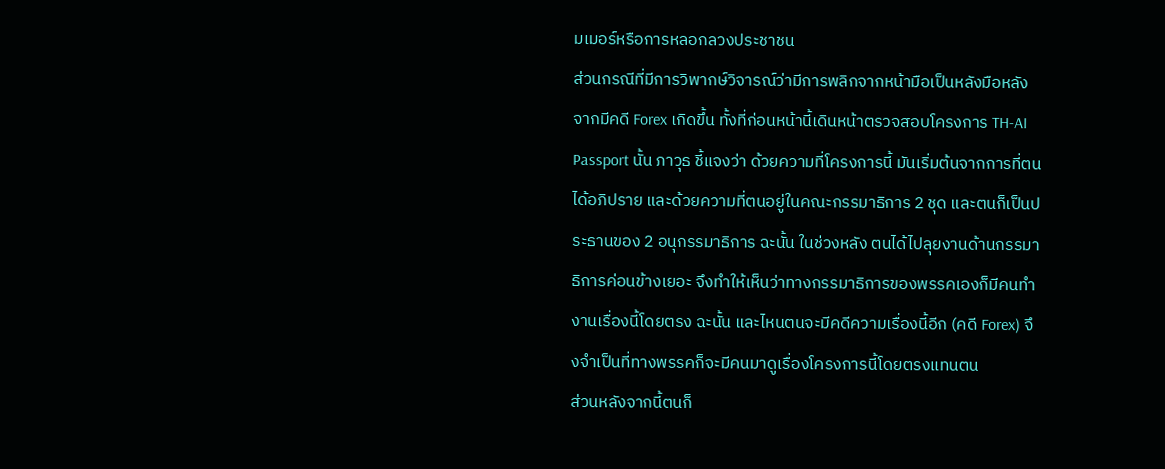มเมอร์หรือการหลอกลวงประชาชน
ส่วนกรณีที่มีการวิพากษ์วิจารณ์ว่ามีการพลิกจากหน้ามือเป็นหลังมือหลังจากมีคดี Forex เกิดขึ้น ทั้งที่ก่อนหน้านี้เดินหน้าตรวจสอบโครงการ TH-AI Passport นั้น ภาวุธ ชี้แจงว่า ด้วยความที่โครงการนี้ มันเริ่มต้นจากการที่ตนได้อภิปราย และด้วยความที่ตนอยู่ในคณะกรรมาธิการ 2 ชุด และตนก็เป็นประธานของ 2 อนุกรรมาธิการ ฉะนั้น ในช่วงหลัง ตนได้ไปลุยงานด้านกรรมาธิการค่อนข้างเยอะ จึงทำให้เห็นว่าทางกรรมาธิการของพรรคเองก็มีคนทำงานเรื่องนี้โดยตรง ฉะนั้น และไหนตนจะมีคดีความเรื่องนี้อีก (คดี Forex) จึงจำเป็นที่ทางพรรคก็จะมีคนมาดูเรื่องโครงการนี้โดยตรงแทนตน
ส่วนหลังจากนี้ตนก็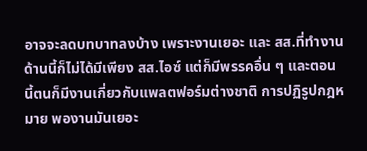อาจจะลดบทบาทลงบ้าง เพราะงานเยอะ และ สส.ที่ทำงานด้านนี้ก็ไม่ได้มีเพียง สส.ไอซ์ แต่ก็มีพรรคอื่น ๆ และตอนนี้ตนก็มีงานเกี่ยวกับแพลตฟอร์มต่างชาติ การปฏิรูปกฎหมาย พองานมันเยอะ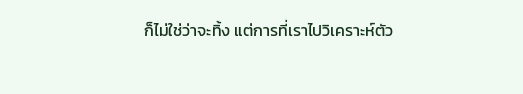ก็ไม่ใช่ว่าจะทิ้ง แต่การที่เราไปวิเคราะห์ตัว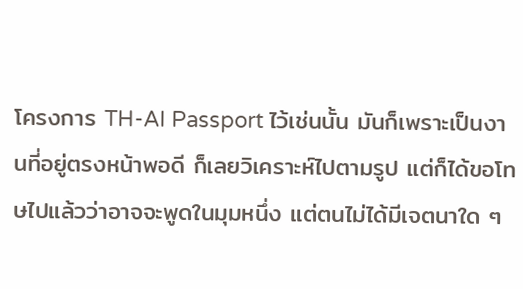โครงการ TH-AI Passport ไว้เช่นนั้น มันก็เพราะเป็นงานที่อยู่ตรงหน้าพอดี ก็เลยวิเคราะห์ไปตามรูป แต่ก็ได้ขอโทษไปแล้วว่าอาจจะพูดในมุมหนึ่ง แต่ตนไม่ได้มีเจตนาใด ๆ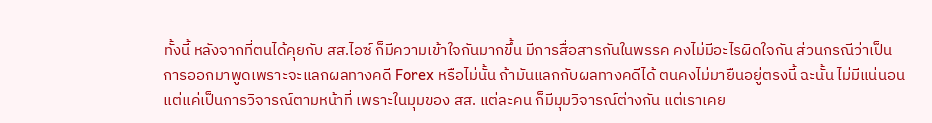ทั้งนี้ หลังจากที่ตนได้คุยกับ สส.ไอซ์ ก็มีความเข้าใจกันมากขึ้น มีการสื่อสารกันในพรรค คงไม่มีอะไรผิดใจกัน ส่วนกรณีว่าเป็นการออกมาพูดเพราะจะแลกผลทางคดี Forex หรือไม่นั้น ถ้ามันแลกกับผลทางคดีได้ ตนคงไม่มายืนอยู่ตรงนี้ ฉะนั้น ไม่มีแน่นอน แต่แค่เป็นการวิจารณ์ตามหน้าที่ เพราะในมุมของ สส. แต่ละคน ก็มีมุมวิจารณ์ต่างกัน แต่เราเคย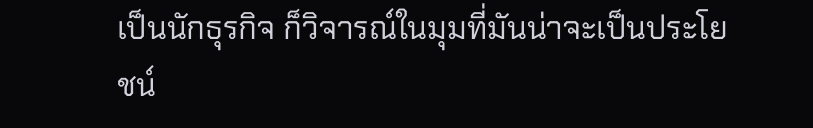เป็นนักธุรกิจ ก็วิจารณ์ในมุมที่มันน่าจะเป็นประโยชน์